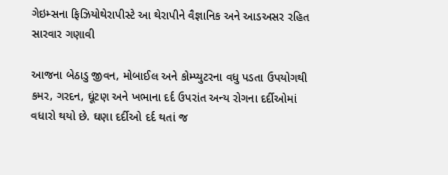ગેઇમ્સના ફિઝિયોથેરાપીસ્ટે આ થેરાપીને વૈજ્ઞાનિક અને આડઅસર રહિત સારવાર ગણાવી

આજના બેઠાડુ જીવન, મોબાઈલ અને કોમ્પ્યુટરના વધુ પડતા ઉપયોગથી કમર, ગરદન, ઘૂંટણ અને ખભાના દર્દ ઉપરાંત અન્ય રોગના દર્દીઓમાં  વધારો થયો છે. ઘણા દર્દીઓ દર્દ થતાં જ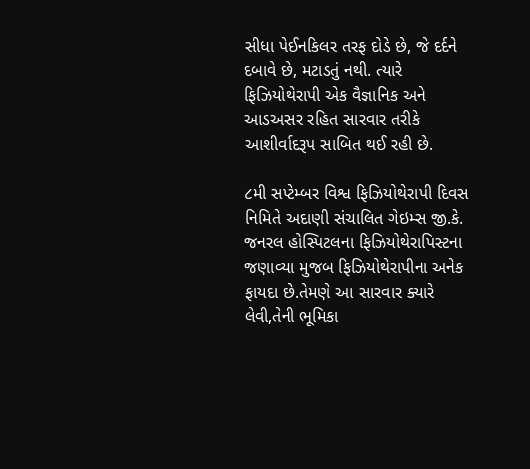સીધા પેઈનકિલર તરફ દોડે છે, જે દર્દને દબાવે છે, મટાડતું નથી. ત્યારે ફિઝિયોથેરાપી એક વૈજ્ઞાનિક અને આડઅસર રહિત સારવાર તરીકે આશીર્વાદરૂપ સાબિત થઈ રહી છે.

૮મી સપ્ટેમ્બર વિશ્વ ફિઝિયોથેરાપી દિવસ નિમિતે અદાણી સંચાલિત ગેઇમ્સ જી.કે. જનરલ હોસ્પિટલના ફિઝિયોથેરાપિસ્ટના જણાવ્યા મુજબ ફિઝિયોથેરાપીના અનેક ફાયદા છે.તેમણે આ સારવાર ક્યારે લેવી,તેની ભૂમિકા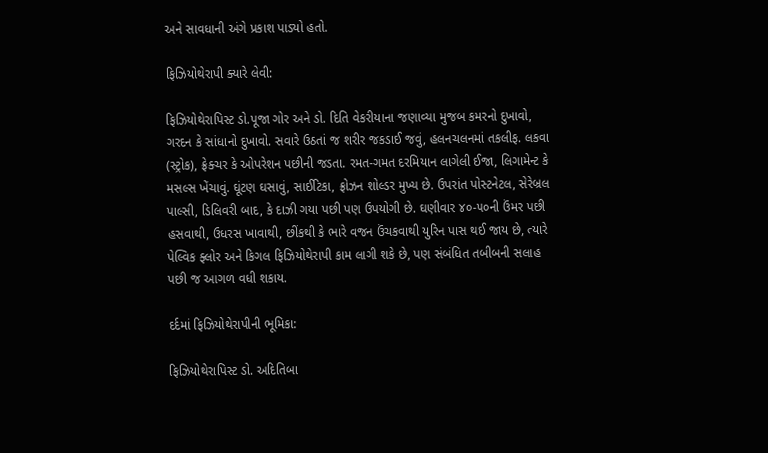અને સાવધાની અંગે પ્રકાશ પાડ્યો હતો.

ફિઝિયોથેરાપી ક્યારે લેવી:

ફિઝિયોથેરાપિસ્ટ ડો.પૂજા ગોર અને ડો. દિતિ વેકરીયાના જણાવ્યા મુજબ કમરનો દુખાવો, ગરદન કે સાંધાનો દુખાવો. સવારે ઉઠતાં જ શરીર જકડાઈ જવું, હલનચલનમાં તકલીફ. લકવા (સ્ટ્રોક), ફ્રેક્ચર કે ઓપરેશન પછીની જડતા. રમત-ગમત દરમિયાન લાગેલી ઈજા, લિગામેન્ટ કે મસલ્સ ખેંચાવું. ઘૂંટણ ઘસાવું, સાઈટિકા, ફ્રોઝન શોલ્ડર મુખ્ય છે. ઉપરાંત પોસ્ટનેટલ, સેરેબ્રલ પાલ્સી, ડિલિવરી બાદ, કે દાઝી ગયા પછી પણ ઉપયોગી છે. ઘણીવાર ૪૦-૫૦ની ઉંમર પછી હસવાથી, ઉધરસ ખાવાથી, છીંકથી કે ભારે વજન ઉંચકવાથી યુરિન પાસ થઈ જાય છે, ત્યારે પેલ્વિક ફ્લોર અને કિગલ ફિઝિયોથેરાપી કામ લાગી શકે છે, પણ સંબંધિત તબીબની સલાહ પછી જ આગળ વધી શકાય.

દર્દમાં ફિઝિયોથેરાપીની ભૂમિકા:

ફિઝિયોથેરાપિસ્ટ ડો. અદિતિબા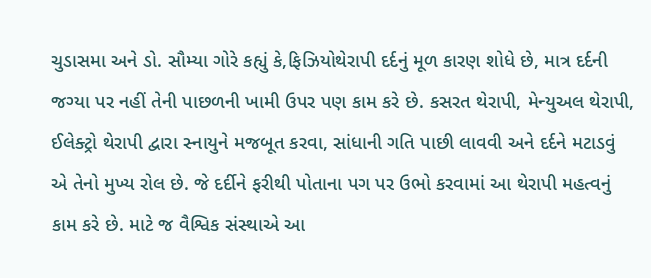ચુડાસમા અને ડો. સૌમ્યા ગોરે કહ્યું કે,ફિઝિયોથેરાપી દર્દનું મૂળ કારણ શોધે છે, માત્ર દર્દની જગ્યા પર નહીં તેની પાછળની ખામી ઉપર પણ કામ કરે છે. કસરત થેરાપી, મેન્યુઅલ થેરાપી, ઈલેક્ટ્રો થેરાપી દ્વારા સ્નાયુને મજબૂત કરવા, સાંધાની ગતિ પાછી લાવવી અને દર્દને મટાડવું એ તેનો મુખ્ય રોલ છે. જે દર્દીને ફરીથી પોતાના પગ પર ઉભો કરવામાં આ થેરાપી મહત્વનું કામ કરે છે. માટે જ વૈશ્વિક સંસ્થાએ આ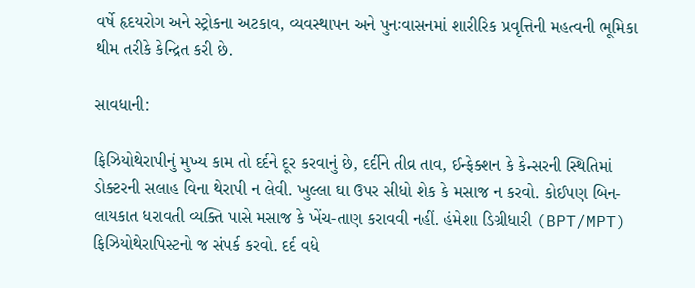વર્ષે હૃદયરોગ અને સ્ટ્રોકના અટકાવ, વ્યવસ્થાપન અને પુનઃવાસનમાં શારીરિક પ્રવૃત્તિની મહત્વની ભૂમિકા થીમ તરીકે કેન્દ્રિત કરી છે.

સાવધાની:

ફિઝિયોથેરાપીનું મુખ્ય કામ તો દર્દને દૂર કરવાનું છે, દર્દીને તીવ્ર તાવ, ઈન્ફેક્શન કે કેન્સરની સ્થિતિમાં ડોક્ટરની સલાહ વિના થેરાપી ન લેવી. ખુલ્લા ઘા ઉપર સીધો શેક કે મસાજ ન કરવો. કોઈપણ બિન-લાયકાત ધરાવતી વ્યક્તિ પાસે મસાજ કે ખેંચ-તાણ કરાવવી નહીં. હંમેશા ડિગ્રીધારી (BPT/MPT) ફિઝિયોથેરાપિસ્ટનો જ સંપર્ક કરવો. દર્દ વધે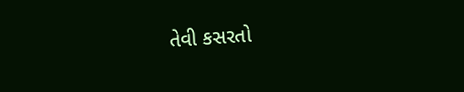તેવી કસરતો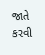જાતે કરવી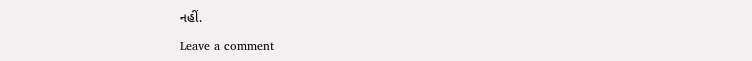નહીં.

Leave a comment